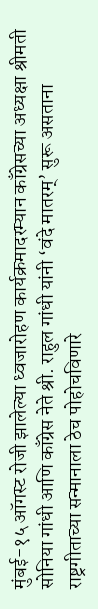मुंबई-१५ ऑगस्ट रोजी झालेल्या ध्वजारोहण कार्यक्रमादरम्यान काँग्रेसच्या अध्यक्षा श्रीमती सोनिया गांधी आणि काँग्रेस नेते श्री. राहुल गांधी यांनी ‘वंदे मातरम्’ सुरू असताना राष्ट्रगीताच्या सन्मानाला ठेच पोहोचविणारे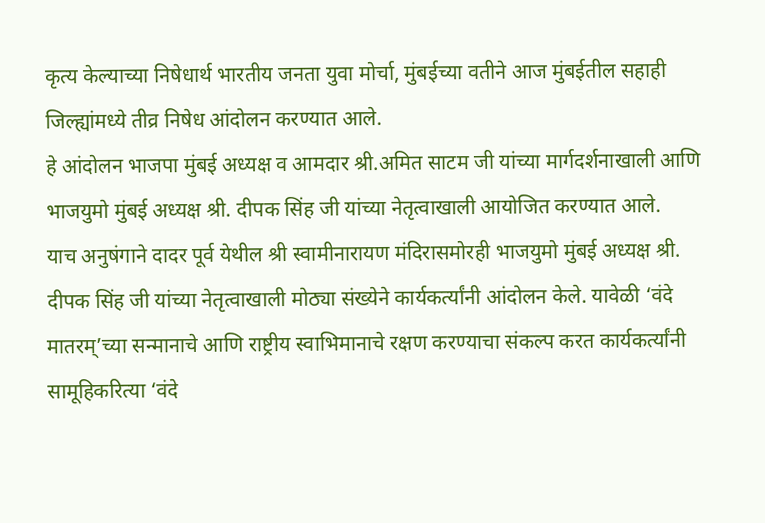कृत्य केल्याच्या निषेधार्थ भारतीय जनता युवा मोर्चा, मुंबईच्या वतीने आज मुंबईतील सहाही जिल्ह्यांमध्ये तीव्र निषेध आंदोलन करण्यात आले.
हे आंदोलन भाजपा मुंबई अध्यक्ष व आमदार श्री.अमित साटम जी यांच्या मार्गदर्शनाखाली आणि भाजयुमो मुंबई अध्यक्ष श्री. दीपक सिंह जी यांच्या नेतृत्वाखाली आयोजित करण्यात आले.
याच अनुषंगाने दादर पूर्व येथील श्री स्वामीनारायण मंदिरासमोरही भाजयुमो मुंबई अध्यक्ष श्री. दीपक सिंह जी यांच्या नेतृत्वाखाली मोठ्या संख्येने कार्यकर्त्यांनी आंदोलन केले. यावेळी ‘वंदे मातरम्’च्या सन्मानाचे आणि राष्ट्रीय स्वाभिमानाचे रक्षण करण्याचा संकल्प करत कार्यकर्त्यांनी सामूहिकरित्या ‘वंदे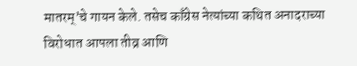मातरम्’चे गायन केले. तसेच काँग्रेस नेत्यांच्या कथित अनादराच्या विरोधात आपला तीव्र आणि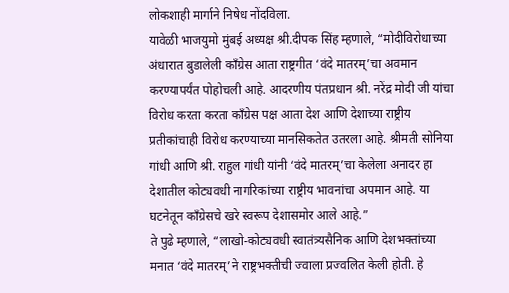लोकशाही मार्गाने निषेध नोंदविला.
यावेळी भाजयुमो मुंबई अध्यक्ष श्री.दीपक सिंह म्हणाले, “मोदीविरोधाच्या अंधारात बुडालेली काँग्रेस आता राष्ट्रगीत ‘वंदे मातरम्’चा अवमान करण्यापर्यंत पोहोचली आहे. आदरणीय पंतप्रधान श्री. नरेंद्र मोदी जी यांचा विरोध करता करता काँग्रेस पक्ष आता देश आणि देशाच्या राष्ट्रीय प्रतीकांचाही विरोध करण्याच्या मानसिकतेत उतरला आहे. श्रीमती सोनिया गांधी आणि श्री. राहुल गांधी यांनी ‘वंदे मातरम्’चा केलेला अनादर हा देशातील कोट्यवधी नागरिकांच्या राष्ट्रीय भावनांचा अपमान आहे. या घटनेतून काँग्रेसचे खरे स्वरूप देशासमोर आले आहे.”
ते पुढे म्हणाले, “लाखो-कोट्यवधी स्वातंत्र्यसैनिक आणि देशभक्तांच्या मनात ‘वंदे मातरम्’ने राष्ट्रभक्तीची ज्वाला प्रज्वलित केली होती. हे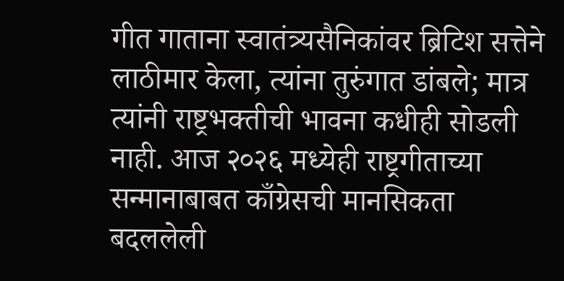गीत गाताना स्वातंत्र्यसैनिकांवर ब्रिटिश सत्तेने लाठीमार केला, त्यांना तुरुंगात डांबले; मात्र त्यांनी राष्ट्रभक्तीची भावना कधीही सोडली नाही. आज २०२६ मध्येही राष्ट्रगीताच्या सन्मानाबाबत काँग्रेसची मानसिकता बदललेली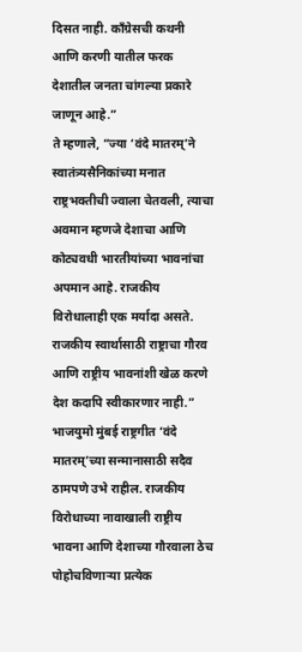दिसत नाही. काँग्रेसची कथनी आणि करणी यातील फरक देशातील जनता चांगल्या प्रकारे जाणून आहे.”
ते म्हणाले, “ज्या ‘वंदे मातरम्’ने स्वातंत्र्यसैनिकांच्या मनात राष्ट्रभक्तीची ज्वाला चेतवली, त्याचा अवमान म्हणजे देशाचा आणि कोट्यवधी भारतीयांच्या भावनांचा अपमान आहे. राजकीय विरोधालाही एक मर्यादा असते. राजकीय स्वार्थासाठी राष्ट्राचा गौरव आणि राष्ट्रीय भावनांशी खेळ करणे देश कदापि स्वीकारणार नाही.”
भाजयुमो मुंबई राष्ट्रगीत ‘वंदे मातरम्’च्या सन्मानासाठी सदैव ठामपणे उभे राहील. राजकीय विरोधाच्या नावाखाली राष्ट्रीय भावना आणि देशाच्या गौरवाला ठेच पोहोचविणाऱ्या प्रत्येक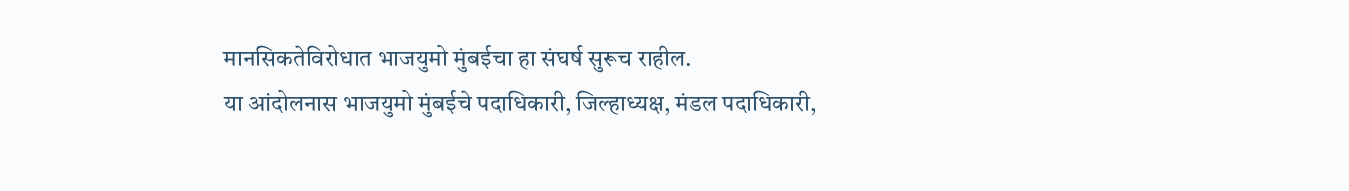मानसिकतेविरोधात भाजयुमो मुंबईचा हा संघर्ष सुरूच राहील.
या आंदोलनास भाजयुमो मुंबईचे पदाधिकारी, जिल्हाध्यक्ष, मंडल पदाधिकारी,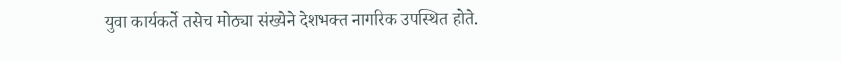युवा कार्यकर्ते तसेच मोठ्या संख्येने देशभक्त नागरिक उपस्थित होते.